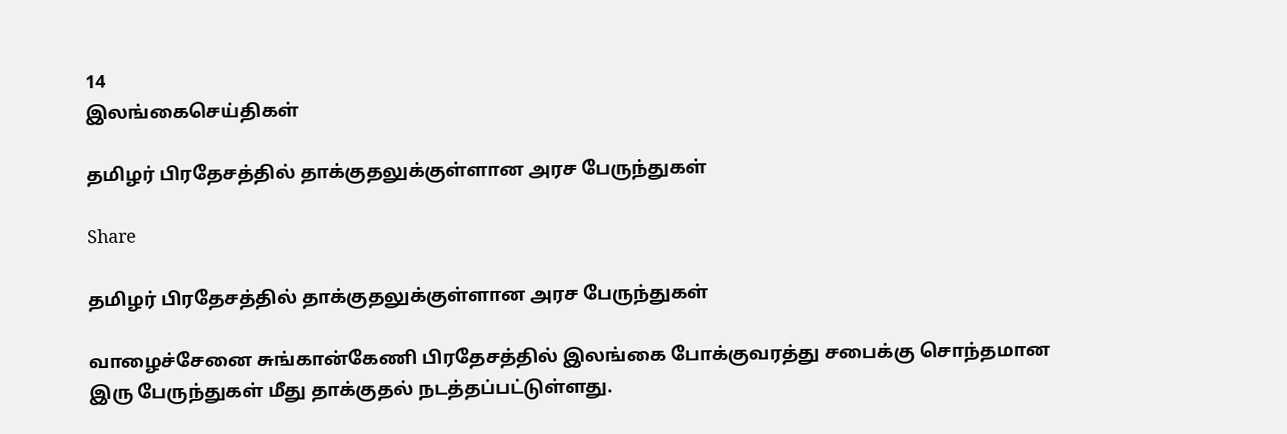14
இலங்கைசெய்திகள்

தமிழர் பிரதேசத்தில் தாக்குதலுக்குள்ளான அரச பேருந்துகள்

Share

தமிழர் பிரதேசத்தில் தாக்குதலுக்குள்ளான அரச பேருந்துகள்

வாழைச்சேனை சுங்கான்கேணி பிரதேசத்தில் இலங்கை போக்குவரத்து சபைக்கு சொந்தமான இரு பேருந்துகள் மீது தாக்குதல் நடத்தப்பட்டுள்ளது.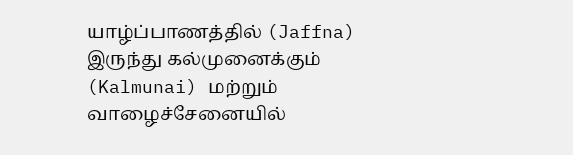யாழ்ப்பாணத்தில் (Jaffna) இருந்து கல்முனைக்கும் (Kalmunai) மற்றும் வாழைச்சேனையில்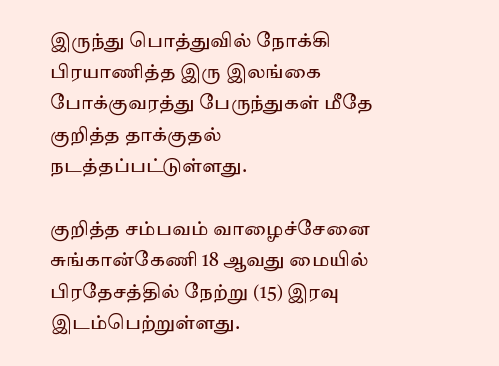இருந்து பொத்துவில் நோக்கி பிரயாணித்த இரு இலங்கை போக்குவரத்து பேருந்துகள் மீதே குறித்த தாக்குதல் நடத்தப்பட்டுள்ளது.

குறித்த சம்பவம் வாழைச்சேனை சுங்கான்கேணி 18 ஆவது மையில் பிரதேசத்தில் நேற்று (15) இரவு இடம்பெற்றுள்ளது.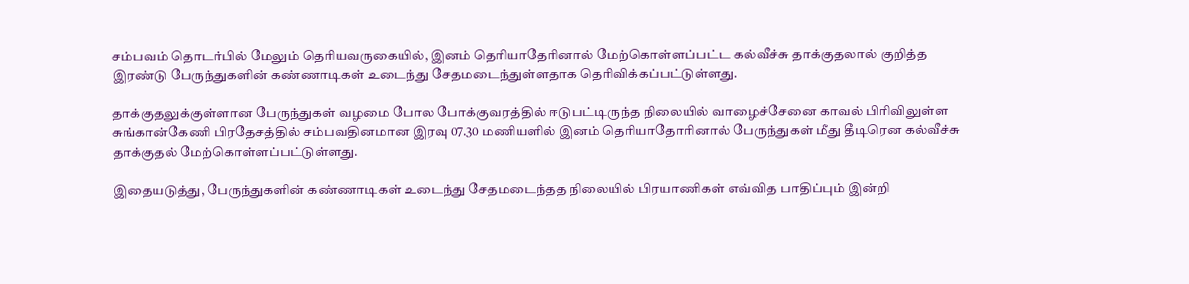சம்பவம் தொடர்பில் மேலும் தெரியவருகையில், இனம் தெரியாதேரினால் மேற்கொள்ளப்பட்ட கல்வீச்சு தாக்குதலால் குறித்த இரண்டு பேருந்துகளின் கண்ணாடிகள் உடைந்து சேதமடைந்துள்ளதாக தெரிவிக்கப்பட்டுள்ளது.

தாக்குதலுக்குள்ளான பேருந்துகள் வழமை போல போக்குவரத்தில் ஈடுபட்டிருந்த நிலையில் வாழைச்சேனை காவல் பிரிவிலுள்ள சுங்கான்கேணி பிரதேசத்தில் சம்பவதினமான இரவு 07.30 மணியளில் இனம் தெரியாதோரினால் பேருந்துகள் மீது தீடிரென கல்வீச்சு தாக்குதல் மேற்கொள்ளப்பட்டுள்ளது.

இதையடுத்து, பேருந்துகளின் கண்ணாடிகள் உடைந்து சேதமடைந்தத நிலையில் பிரயாணிகள் எவ்வித பாதிப்பும் இன்றி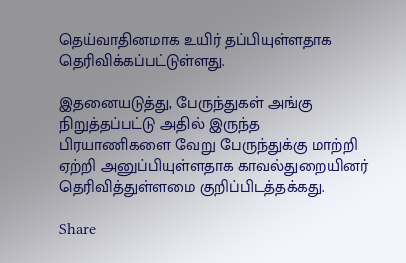தெய்வாதினமாக உயிர் தப்பியுள்ளதாக தெரிவிக்கப்பட்டுள்ளது.

இதனையடுத்து, பேருந்துகள் அங்கு நிறுத்தப்பட்டு அதில் இருந்த பிரயாணிகளை வேறு பேருந்துக்கு மாற்றி ஏற்றி அனுப்பியுள்ளதாக காவல்துறையினர் தெரிவித்துள்ளமை குறிப்பிடத்தக்கது.

Share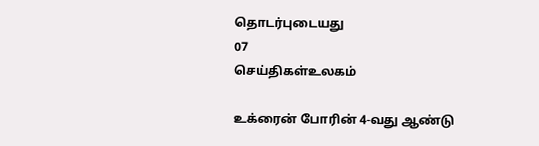தொடர்புடையது
07
செய்திகள்உலகம்

உக்ரைன் போரின் 4-வது ஆண்டு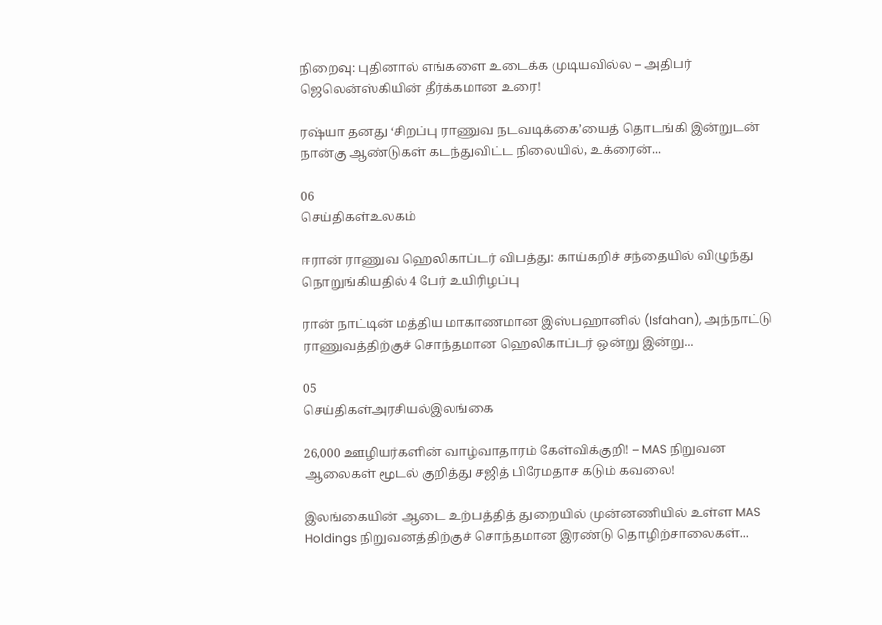நிறைவு: புதினால் எங்களை உடைக்க முடியவில்ல – அதிபர் ஜெலென்ஸ்கியின் தீர்க்கமான உரை!

ரஷ்யா தனது ‘சிறப்பு ராணுவ நடவடிக்கை’யைத் தொடங்கி இன்றுடன் நான்கு ஆண்டுகள் கடந்துவிட்ட நிலையில், உக்ரைன்...

06
செய்திகள்உலகம்

ஈரான் ராணுவ ஹெலிகாப்டர் விபத்து: காய்கறிச் சந்தையில் விழுந்து நொறுங்கியதில் 4 பேர் உயிரிழப்பு

ரான் நாட்டின் மத்திய மாகாணமான இஸ்பஹானில் (Isfahan), அந்நாட்டு ராணுவத்திற்குச் சொந்தமான ஹெலிகாப்டர் ஒன்று இன்று...

05
செய்திகள்அரசியல்இலங்கை

26,000 ஊழியர்களின் வாழ்வாதாரம் கேள்விக்குறி! – MAS நிறுவன ஆலைகள் மூடல் குறித்து சஜித் பிரேமதாச கடும் கவலை!

இலங்கையின் ஆடை உற்பத்தித் துறையில் முன்னணியில் உள்ள MAS Holdings நிறுவனத்திற்குச் சொந்தமான இரண்டு தொழிற்சாலைகள்...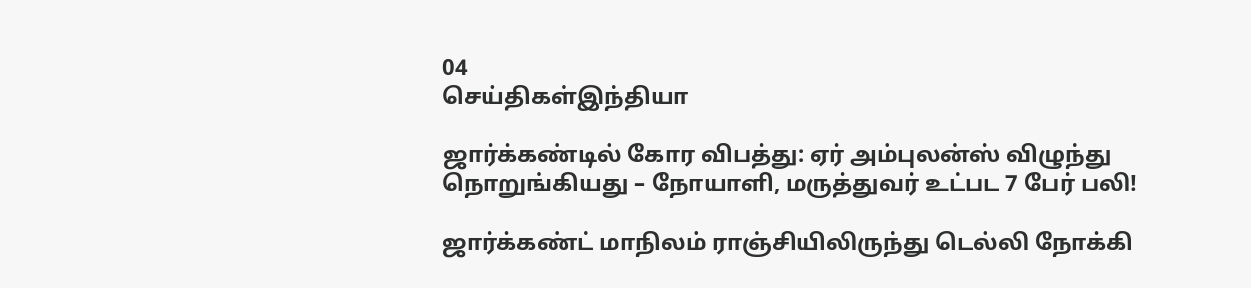04
செய்திகள்இந்தியா

ஜார்க்கண்டில் கோர விபத்து: ஏர் அம்புலன்ஸ் விழுந்து நொறுங்கியது – நோயாளி, மருத்துவர் உட்பட 7 பேர் பலி!

ஜார்க்கண்ட் மாநிலம் ராஞ்சியிலிருந்து டெல்லி நோக்கி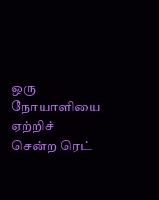ஒரு நோயாளியை ஏற்றிச் சென்ற ரெட்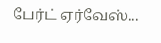பேர்ட் ஏர்வேஸ்...